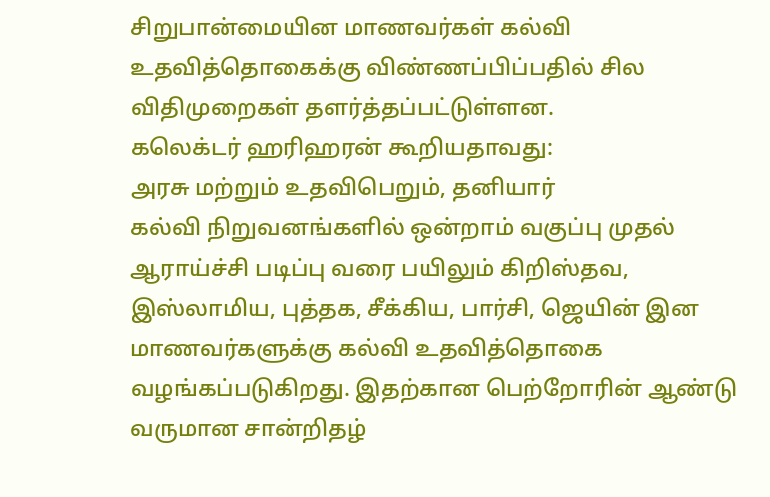சிறுபான்மையின மாணவர்கள் கல்வி உதவித்தொகைக்கு விண்ணப்பிப்பதில் சில விதிமுறைகள் தளர்த்தப்பட்டுள்ளன.
கலெக்டர் ஹரிஹரன் கூறியதாவது:
அரசு மற்றும் உதவிபெறும், தனியார்
கல்வி நிறுவனங்களில் ஒன்றாம் வகுப்பு முதல் ஆராய்ச்சி படிப்பு வரை பயிலும் கிறிஸ்தவ, இஸ்லாமிய, புத்தக, சீக்கிய, பார்சி, ஜெயின் இன மாணவர்களுக்கு கல்வி உதவித்தொகை வழங்கப்படுகிறது. இதற்கான பெற்றோரின் ஆண்டு வருமான சான்றிதழ்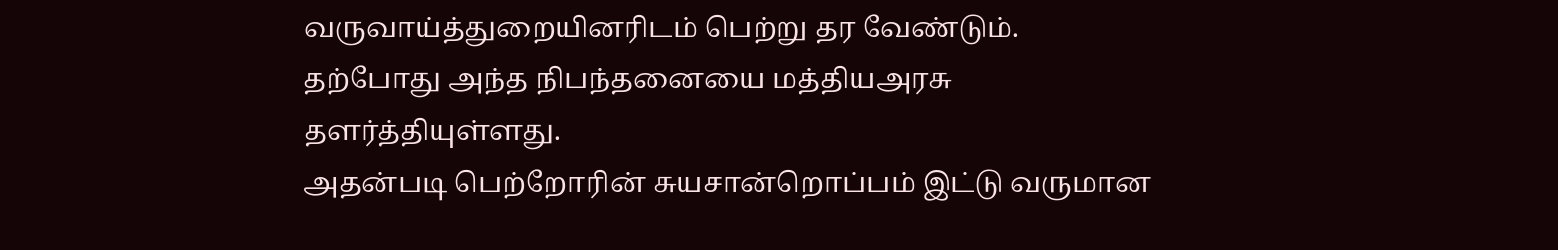வருவாய்த்துறையினரிடம் பெற்று தர வேண்டும். தற்போது அந்த நிபந்தனையை மத்தியஅரசு தளர்த்தியுள்ளது.
அதன்படி பெற்றோரின் சுயசான்றொப்பம் இட்டு வருமான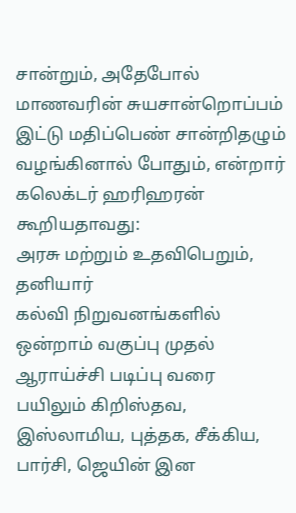சான்றும், அதேபோல் மாணவரின் சுயசான்றொப்பம் இட்டு மதிப்பெண் சான்றிதழும் வழங்கினால் போதும், என்றார்
கலெக்டர் ஹரிஹரன் கூறியதாவது:
அரசு மற்றும் உதவிபெறும், தனியார்
கல்வி நிறுவனங்களில் ஒன்றாம் வகுப்பு முதல் ஆராய்ச்சி படிப்பு வரை பயிலும் கிறிஸ்தவ, இஸ்லாமிய, புத்தக, சீக்கிய, பார்சி, ஜெயின் இன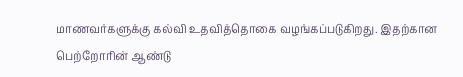மாணவர்களுக்கு கல்வி உதவித்தொகை வழங்கப்படுகிறது. இதற்கான பெற்றோரின் ஆண்டு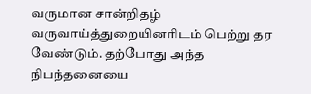வருமான சான்றிதழ் வருவாய்த்துறையினரிடம் பெற்று தர வேண்டும். தற்போது அந்த நிபந்தனையை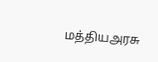மத்தியஅரசு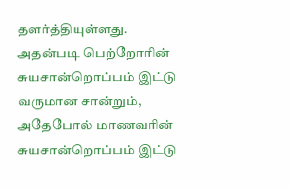தளர்த்தியுள்ளது.
அதன்படி பெற்றோரின் சுயசான்றொப்பம் இட்டு வருமான சான்றும், அதேபோல் மாணவரின் சுயசான்றொப்பம் இட்டு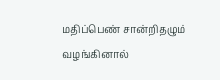மதிப்பெண் சான்றிதழும் வழங்கினால்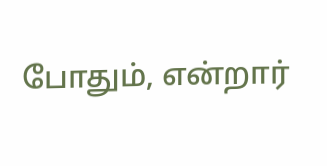போதும், என்றார்